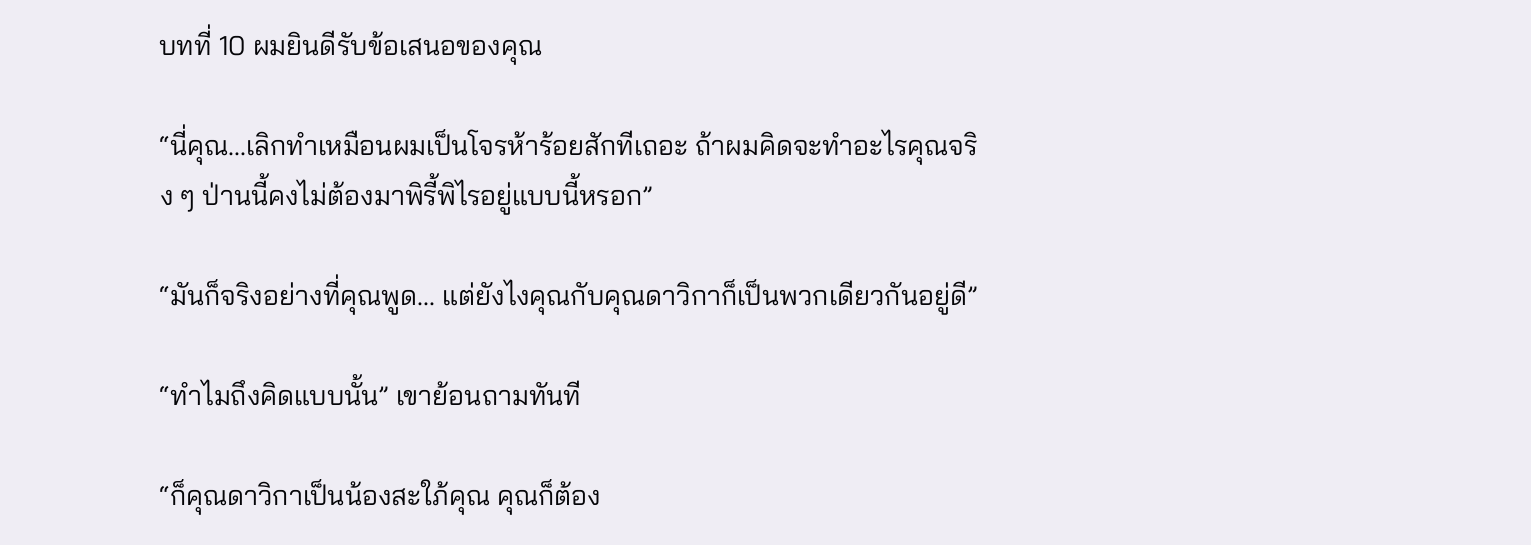บทที่ 10 ผมยินดีรับข้อเสนอของคุณ

“นี่คุณ...เลิกทำเหมือนผมเป็นโจรห้าร้อยสักทีเถอะ ถ้าผมคิดจะทำอะไรคุณจริง ๆ ป่านนี้คงไม่ต้องมาพิรี้พิไรอยู่แบบนี้หรอก”

“มันก็จริงอย่างที่คุณพูด... แต่ยังไงคุณกับคุณดาวิกาก็เป็นพวกเดียวกันอยู่ดี”

“ทำไมถึงคิดแบบนั้น” เขาย้อนถามทันที

“ก็คุณดาวิกาเป็นน้องสะใภ้คุณ คุณก็ต้อง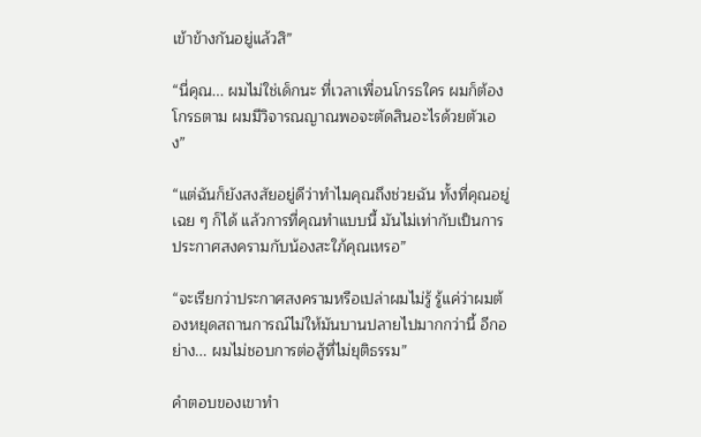เข้าข้างกันอยู่แล้วสิ”

“นี่คุณ... ผมไม่ใช่เด็กนะ ที่เวลาเพื่อนโกรธใคร ผมก็ต้องโกรธตาม ผมมีวิจารณญาณพอจะตัดสินอะไรด้วยตัวเอง”

“แต่ฉันก็ยังสงสัยอยู่ดีว่าทำไมคุณถึงช่วยฉัน ทั้งที่คุณอยู่เฉย ๆ ก็ได้ แล้วการที่คุณทำแบบนี้ มันไม่เท่ากับเป็นการประกาศสงครามกับน้องสะใภ้คุณเหรอ”

“จะเรียกว่าประกาศสงครามหรือเปล่าผมไม่รู้ รู้แค่ว่าผมต้องหยุดสถานการณ์ไม่ให้มันบานปลายไปมากกว่านี้ อีกอย่าง... ผมไม่ชอบการต่อสู้ที่ไม่ยุติธรรม”

คำตอบของเขาทำ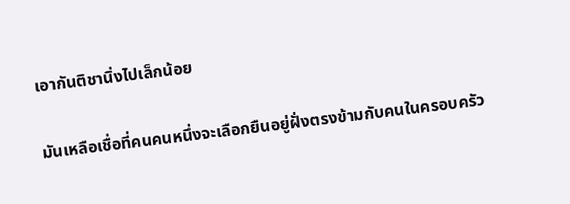เอากันติชานิ่งไปเล็กน้อย

มันเหลือเชื่อที่คนคนหนึ่งจะเลือกยืนอยู่ฝั่งตรงข้ามกับคนในครอบครัว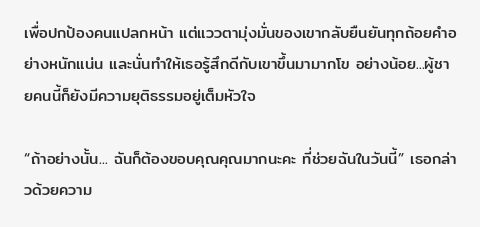เพื่อปกป้องคนแปลกหน้า แต่แววตามุ่งมั่นของเขากลับยืนยันทุกถ้อยคำอย่างหนักแน่น และนั่นทำให้เธอรู้สึกดีกับเขาขึ้นมามากโข อย่างน้อย...ผู้ชายคนนี้ก็ยังมีความยุติธรรมอยู่เต็มหัวใจ

“ถ้าอย่างนั้น... ฉันก็ต้องขอบคุณคุณมากนะคะ ที่ช่วยฉันในวันนี้” เธอกล่าวด้วยความ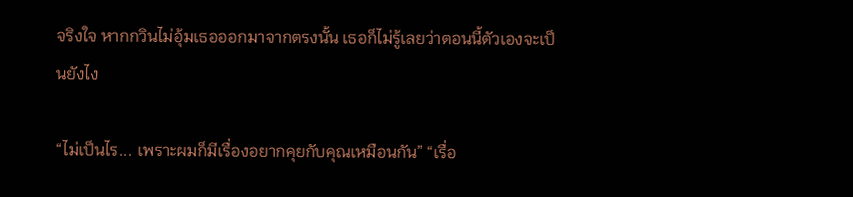จริงใจ หากกวินไม่อุ้มเธอออกมาจากตรงนั้น เธอก็ไม่รู้เลยว่าตอนนี้ตัวเองจะเป็นยังไง

“ไม่เป็นไร... เพราะผมก็มีเรื่องอยากคุยกับคุณเหมือนกัน” “เรื่อ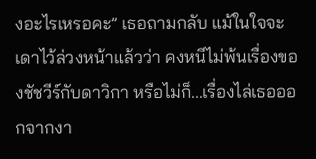งอะไรเหรอคะ” เธอถามกลับ แม้ในใจจะเดาไว้ล่วงหน้าแล้วว่า คงหนีไม่พ้นเรื่องของชัชวีร์กับดาวิกา หรือไม่ก็...เรื่องไล่เธอออกจากงา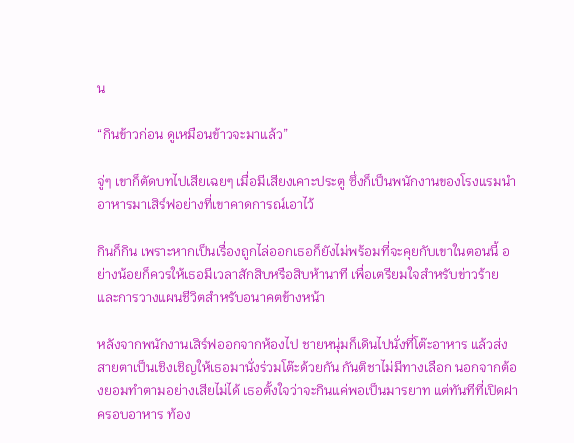น

“กินข้าวก่อน ดูเหมือนข้าวจะมาแล้ว”

จู่ๆ เขาก็ตัดบทไปเสียเฉยๆ เมื่อมีเสียงเคาะประตู ซึ่งก็เป็นพนักงานของโรงแรมนำอาหารมาเสิร์ฟอย่างที่เขาคาดการณ์เอาไว้

กินก็กิน เพราะหากเป็นเรื่องถูกไล่ออกเธอก็ยังไม่พร้อมที่จะคุยกับเขาในตอนนี้ อย่างน้อยก็ควรให้เธอมีเวลาสักสิบหรือสิบห้านาที เพื่อเตรียมใจสำหรับข่าวร้ายและการวางแผนชีวิตสำหรับอนาคตข้างหน้า

หลังจากพนักงานเสิร์ฟออกจากห้องไป ชายหนุ่มก็เดินไปนั่งที่โต๊ะอาหาร แล้วส่งสายตาเป็นเชิงเชิญให้เธอมานั่งร่วมโต๊ะด้วยกัน กันติชาไม่มีทางเลือก นอกจากต้องยอมทำตามอย่างเสียไม่ได้ เธอตั้งใจว่าจะกินแค่พอเป็นมารยาท แต่ทันทีที่เปิดฝาครอบอาหาร ท้อง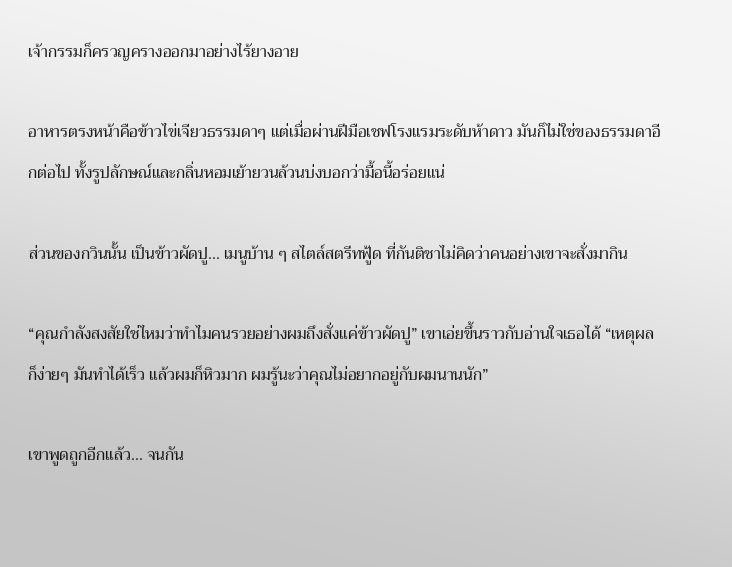เจ้ากรรมก็ครวญครางออกมาอย่างไร้ยางอาย

อาหารตรงหน้าคือข้าวไข่เจียวธรรมดาๆ แต่เมื่อผ่านฝีมือเชฟโรงแรมระดับห้าดาว มันก็ไม่ใช่ของธรรมดาอีกต่อไป ทั้งรูปลักษณ์และกลิ่นหอมเย้ายวนล้วนบ่งบอกว่ามื้อนี้อร่อยแน่

ส่วนของกวินนั้น เป็นข้าวผัดปู... เมนูบ้าน ๆ สไตล์สตรีทฟู้ด ที่กันติชาไม่คิดว่าคนอย่างเขาจะสั่งมากิน

“คุณกำลังสงสัยใช่ไหมว่าทำไมคนรวยอย่างผมถึงสั่งแค่ข้าวผัดปู” เขาเอ่ยขึ้นราวกับอ่านใจเธอได้ “เหตุผลก็ง่ายๆ มันทำได้เร็ว แล้วผมก็หิวมาก ผมรู้นะว่าคุณไม่อยากอยู่กับผมนานนัก”

เขาพูดถูกอีกแล้ว... จนกัน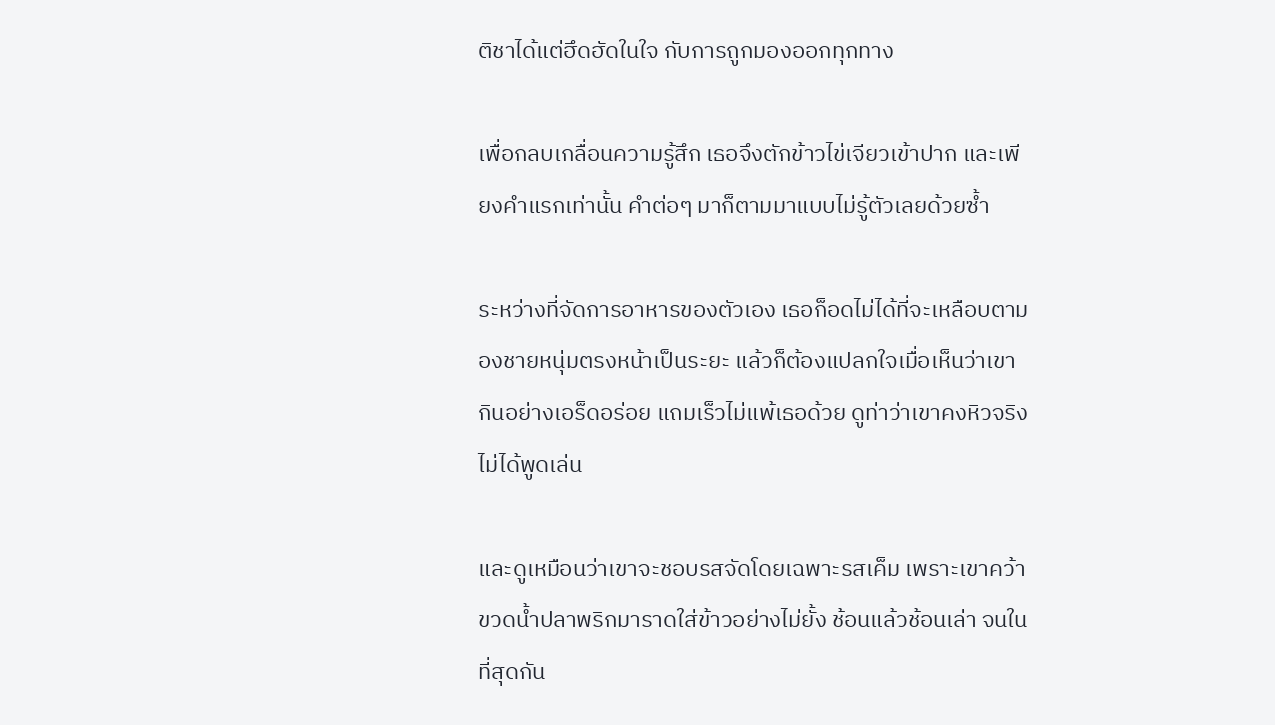ติชาได้แต่ฮึดฮัดในใจ กับการถูกมองออกทุกทาง

เพื่อกลบเกลื่อนความรู้สึก เธอจึงตักข้าวไข่เจียวเข้าปาก และเพียงคำแรกเท่านั้น คำต่อๆ มาก็ตามมาแบบไม่รู้ตัวเลยด้วยซ้ำ

ระหว่างที่จัดการอาหารของตัวเอง เธอก็อดไม่ได้ที่จะเหลือบตามองชายหนุ่มตรงหน้าเป็นระยะ แล้วก็ต้องแปลกใจเมื่อเห็นว่าเขากินอย่างเอร็ดอร่อย แถมเร็วไม่แพ้เธอด้วย ดูท่าว่าเขาคงหิวจริง ไม่ได้พูดเล่น

และดูเหมือนว่าเขาจะชอบรสจัดโดยเฉพาะรสเค็ม เพราะเขาคว้าขวดน้ำปลาพริกมาราดใส่ข้าวอย่างไม่ยั้ง ช้อนแล้วช้อนเล่า จนในที่สุดกัน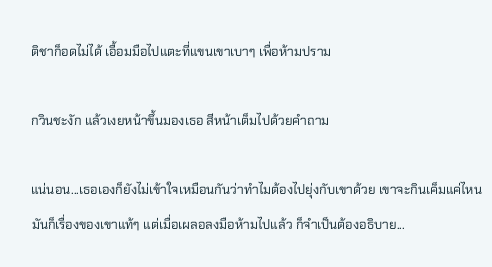ติชาก็อดไม่ได้ เอื้อมมือไปแตะที่แขนเขาเบาๆ เพื่อห้ามปราม

กวินชะงัก แล้วเงยหน้าขึ้นมองเธอ สีหน้าเต็มไปด้วยคำถาม

แน่นอน...เธอเองก็ยังไม่เข้าใจเหมือนกันว่าทำไมต้องไปยุ่งกับเขาด้วย เขาจะกินเค็มแค่ไหน มันก็เรื่องของเขาแท้ๆ แต่เมื่อเผลอลงมือห้ามไปแล้ว ก็จำเป็นต้องอธิบาย...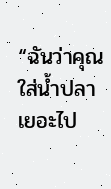“ฉันว่าคุณใส่น้ำปลาเยอะไป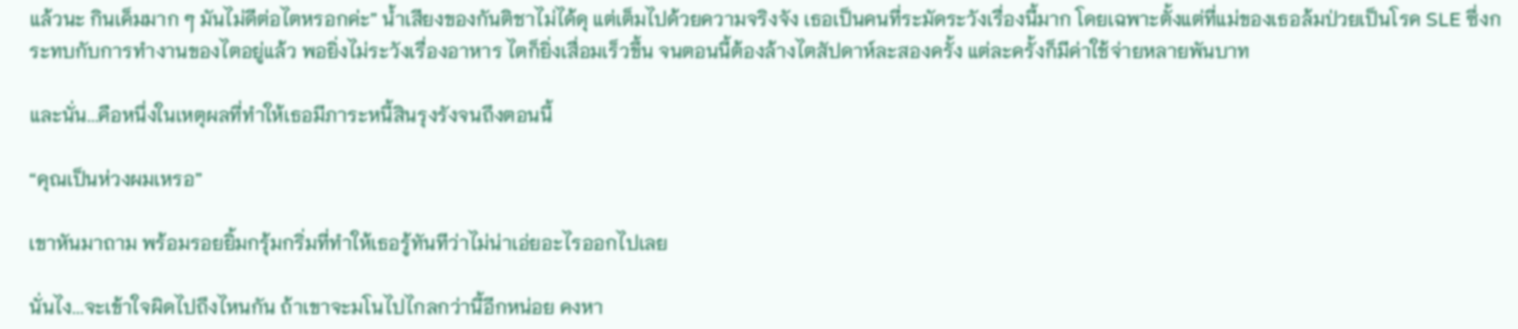แล้วนะ กินเค็มมาก ๆ มันไม่ดีต่อไตหรอกค่ะ” น้ำเสียงของกันติชาไม่ได้ดุ แต่เต็มไปด้วยความจริงจัง เธอเป็นคนที่ระมัดระวังเรื่องนี้มาก โดยเฉพาะตั้งแต่ที่แม่ของเธอล้มป่วยเป็นโรค SLE ซึ่งกระทบกับการทำงานของไตอยู่แล้ว พอยิ่งไม่ระวังเรื่องอาหาร ไตก็ยิ่งเสื่อมเร็วขึ้น จนตอนนี้ต้องล้างไตสัปดาห์ละสองครั้ง แต่ละครั้งก็มีค่าใช้จ่ายหลายพันบาท

และนั่น...คือหนึ่งในเหตุผลที่ทำให้เธอมีภาระหนี้สินรุงรังจนถึงตอนนี้

“คุณเป็นห่วงผมเหรอ”

เขาหันมาถาม พร้อมรอยยิ้มกรุ้มกริ่มที่ทำให้เธอรู้ทันทีว่าไม่น่าเอ่ยอะไรออกไปเลย

นั่นไง...จะเข้าใจผิดไปถึงไหนกัน ถ้าเขาจะมโนไปไกลกว่านี้อีกหน่อย คงหา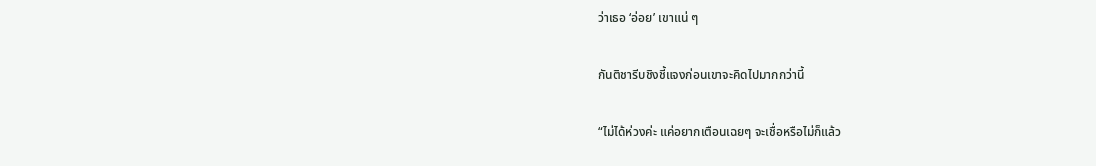ว่าเธอ ‘อ่อย’ เขาแน่ ๆ

กันติชารีบชิงชี้แจงก่อนเขาจะคิดไปมากกว่านี้

“ไม่ได้ห่วงค่ะ แค่อยากเตือนเฉยๆ จะเชื่อหรือไม่ก็แล้ว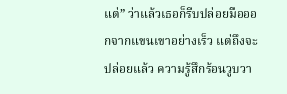แต่” ว่าแล้วเธอก็รีบปล่อยมือออกจากแขนเขาอย่างเร็ว แต่ถึงจะปล่อยแล้ว ความรู้สึกร้อนวูบวา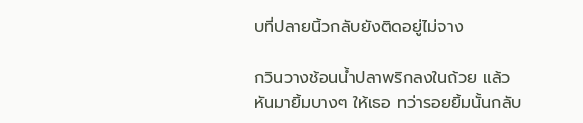บที่ปลายนิ้วกลับยังติดอยู่ไม่จาง

กวินวางช้อนน้ำปลาพริกลงในถ้วย แล้วหันมายิ้มบางๆ ให้เธอ ทว่ารอยยิ้มนั้นกลับ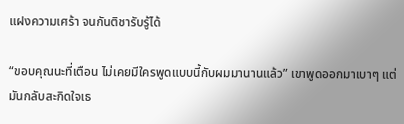แฝงความเศร้า จนกันติชารับรู้ได้

“ขอบคุณนะที่เตือน ไม่เคยมีใครพูดแบบนี้กับผมมานานแล้ว” เขาพูดออกมาเบาๆ แต่มันกลับสะกิดใจเธ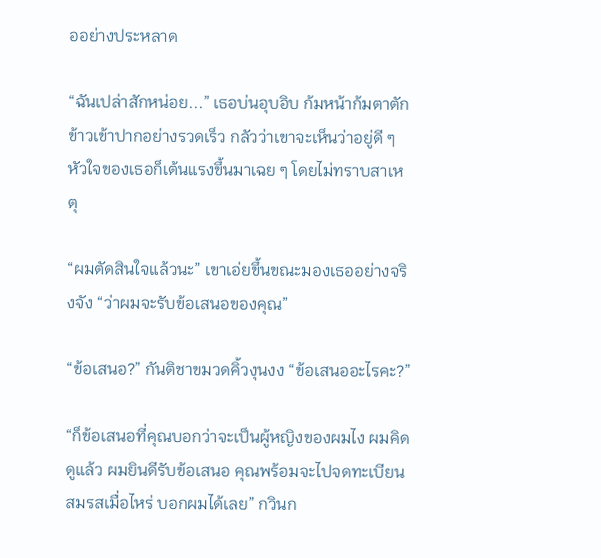ออย่างประหลาด

“ฉันเปล่าสักหน่อย...” เธอบ่นอุบอิบ ก้มหน้าก้มตาตักข้าวเข้าปากอย่างรวดเร็ว กลัวว่าเขาจะเห็นว่าอยู่ดี ๆ หัวใจของเธอก็เต้นแรงขึ้นมาเฉย ๆ โดยไม่ทราบสาเหตุ

“ผมตัดสินใจแล้วนะ” เขาเอ่ยขึ้นขณะมองเธออย่างจริงจัง “ว่าผมจะรับข้อเสนอของคุณ”

“ข้อเสนอ?” กันติชาขมวดคิ้วงุนงง “ข้อเสนออะไรคะ?”

“ก็ข้อเสนอที่คุณบอกว่าจะเป็นผู้หญิงของผมไง ผมคิดดูแล้ว ผมยินดีรับข้อเสนอ คุณพร้อมจะไปจดทะเบียนสมรสเมื่อไหร่ บอกผมได้เลย” กวินก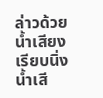ล่าวด้วยน้ำเสียงเรียบนิ่ง น้ำเสี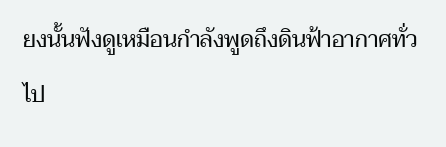ยงนั้นฟังดูเหมือนกำลังพูดถึงดินฟ้าอากาศทั่วไป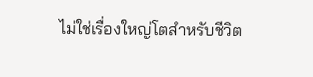ไม่ใช่เรื่องใหญ่โตสำหรับชีวิต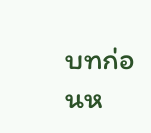บทก่อนห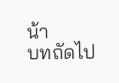น้า
บทถัดไป